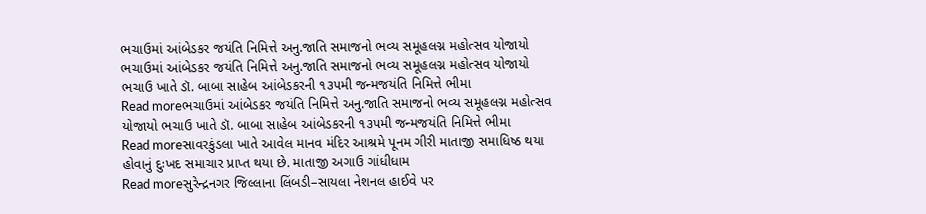ભચાઉમાં આંબેડકર જયંતિ નિમિત્તે અનુ.જાતિ સમાજનો ભવ્ય સમૂહલગ્ન મહોત્સવ યોજાયો
ભચાઉમાં આંબેડકર જયંતિ નિમિત્તે અનુ.જાતિ સમાજનો ભવ્ય સમૂહલગ્ન મહોત્સવ યોજાયો ભચાઉ ખાતે ડૉ. બાબા સાહેબ આંબેડકરની ૧૩૫મી જન્મજયંતિ નિમિત્તે ભીમા
Read moreભચાઉમાં આંબેડકર જયંતિ નિમિત્તે અનુ.જાતિ સમાજનો ભવ્ય સમૂહલગ્ન મહોત્સવ યોજાયો ભચાઉ ખાતે ડૉ. બાબા સાહેબ આંબેડકરની ૧૩૫મી જન્મજયંતિ નિમિત્તે ભીમા
Read moreસાવરકુંડલા ખાતે આવેલ માનવ મંદિર આશ્રમે પૂનમ ગીરી માતાજી સમાધિષ્ઠ થયા હોવાનું દુઃખદ સમાચાર પ્રાપ્ત થયા છે. માતાજી અગાઉ ગાંધીધામ
Read moreસુરેન્દ્રનગર જિલ્લાના લિંબડી–સાયલા નેશનલ હાઈવે પર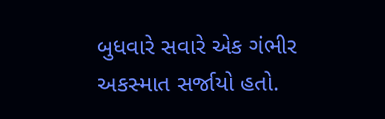બુધવારે સવારે એક ગંભીર અકસ્માત સર્જાયો હતો.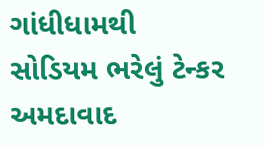ગાંધીધામથી સોડિયમ ભરેલું ટેન્કર અમદાવાદ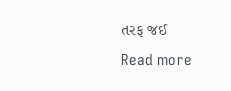તરફ જઈ
Read more